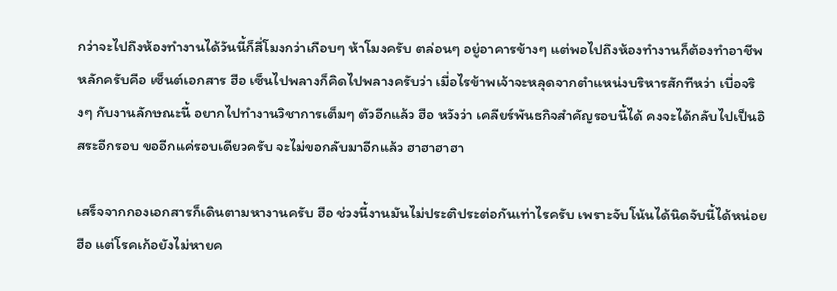กว่าจะไปถึงห้องทำงานได้วันนี้ก็สี่โมงกว่าเกือบๆ ห้าโมงครับ ตล่อนๆ อยู่อาคารข้างๆ แต่พอไปถึงห้องทำงานก็ต้องทำอาชีพหลักครับคือ เซ็นต์เอกสาร ฮือ เซ็นไปพลางก็คิดไปพลางครับว่า เมื่อไรข้าพเจ้าจะหลุดจากตำแหน่งบริหารสักทีหว่า เบื่อจริงๆ กับงานลักษณะนี้ อยากไปทำงานวิชาการเต็มๆ ตัวอีกแล้ว ฮือ หวังว่า เคลียร์พันธกิจสำคัญรอบนี้ได้ คงจะได้กลับไปเป็นอิสระอีกรอบ ขออีกแค่รอบเดียวครับ จะไม่ขอกลับมาอีกแล้ว ฮาฮาฮาฮา

เสร็จจากกองเอกสารก็เดินตามหางานครับ ฮือ ช่วงนี้งานมันไม่ประติประต่อกันเท่าไรครับ เพราะจับโน้นได้นิดจับนี้ได้หน่อย ฮือ แต่โรคเก้อยังไม่หายค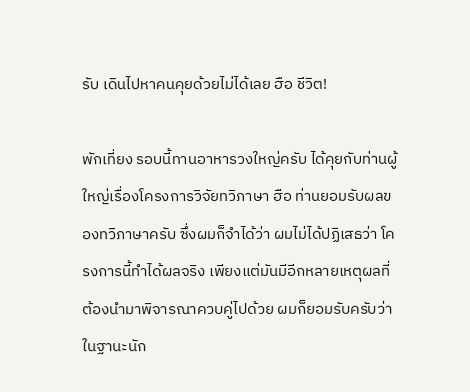รับ เดินไปหาคนคุยด้วยไม่ได้เลย ฮือ ชีวิต!

พักเที่ยง รอบนี้ทานอาหารวงใหญ่ครับ ได้คุยกับท่านผู้ใหญ่เรื่องโครงการวิจัยทวิภาษา ฮือ ท่านยอมรับผลของทวิภาษาครับ ซึ่งผมก็จำได้ว่า ผมไม่ได้ปฏิเสธว่า โครงการนี้ทำได้ผลจริง เพียงแต่มันมีอีกหลายเหตุผลที่ต้องนำมาพิจารณาควบคู่ไปด้วย ผมก็ยอมรับครับว่า ในฐานะนัก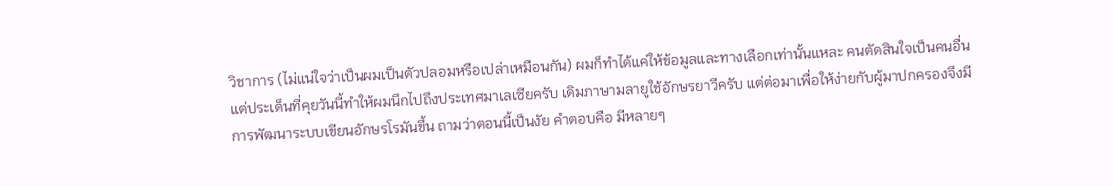วิชาการ (ไม่แน่ใจว่าเป็นผมเป็นตัวปลอมหรือเปล่าเหมือนกัน) ผมก็ทำได้แค่ให้ข้อมูลและทางเลือกเท่านั้นแหละ คนตัดสินใจเป็นคนอื่น แต่ประเด็นที่คุยวันนี้ทำให้ผมนึกไปถึงประเทศมาเลเซียครับ เดิมภาษามลายูใช้อักษรยาวีครับ แต่ต่อมาเพื่อให้ง่ายกับผู้มาปกครองจึงมีการพัฒนาระบบเขียนอักษรโรมันขึ้น ถามว่าตอนนี้เป็นงัย คำตอบคือ มีหลายๆ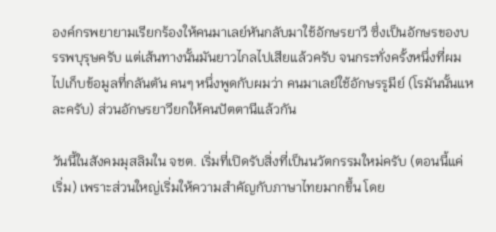องค์กรพยายามเรียกร้องให้คนมาเลย์หันกลับมาใช้อักษรยาวี ซึ่งเป็นอักษรของบรรพบุรุษครับ แต่เส้นทางนั้นมันยาวไกลไปเสียแล้วครับ จนกระทั่งครั้งหนึ่งที่ผมไปเก็บข้อมูลที่กลันตัน คนๆ หนึ่งพูดกับผมว่า คนมาเลย์ใช้อักษรรูมีย์ (โรมันนั้นแหละครับ) ส่วนอักษรยาวียกให้คนปัตตานีแล้วกัน

วันนี้ในสังคมมุสลิมใน จชต. เริ่มที่เปิดรับสิ่งที่เป็นนวัตกรรมใหม่ครับ (ตอนนี้แค่เริ่ม) เพราะส่วนใหญ่เริ่มให้ความสำคัญกับภาษาไทยมากขึ้น โดย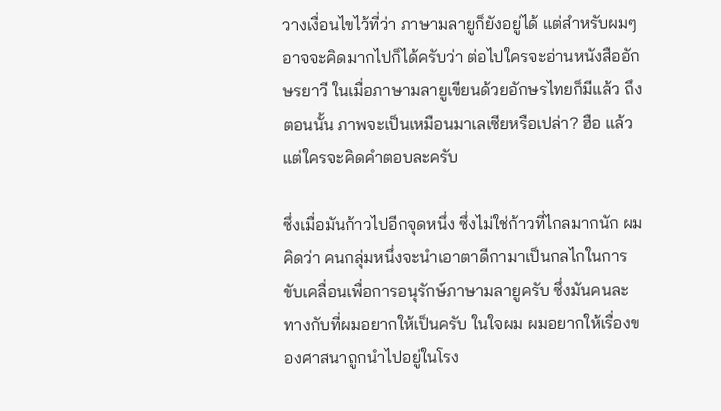วางเงื่อนไขไว้ที่ว่า ภาษามลายูก็ยังอยู่ได้ แต่สำหรับผมๆ อาจจะคิดมากไปก็ได้ครับว่า ต่อไปใครจะอ่านหนังสืออักษรยาวี ในเมื่อภาษามลายูเขียนด้วยอักษรไทยก็มีแล้ว ถึงตอนนั้น ภาพจะเป็นเหมือนมาเลเซียหรือเปล่า? ฮือ แล้วแต่ใครจะคิดคำตอบละครับ

ซึ่งเมื่อมันก้าวไปอีกจุดหนึ่ง ซึ่งไม่ใช่ก้าวที่ไกลมากนัก ผมคิดว่า คนกลุ่มหนึ่งจะนำเอาตาดีกามาเป็นกลไกในการขับเคลื่อนเพื่อการอนุรักษ์ภาษามลายูครับ ซึ่งมันคนละทางกับที่ผมอยากให้เป็นครับ ในใจผม ผมอยากให้เรื่องของศาสนาถูกนำไปอยู่ในโรง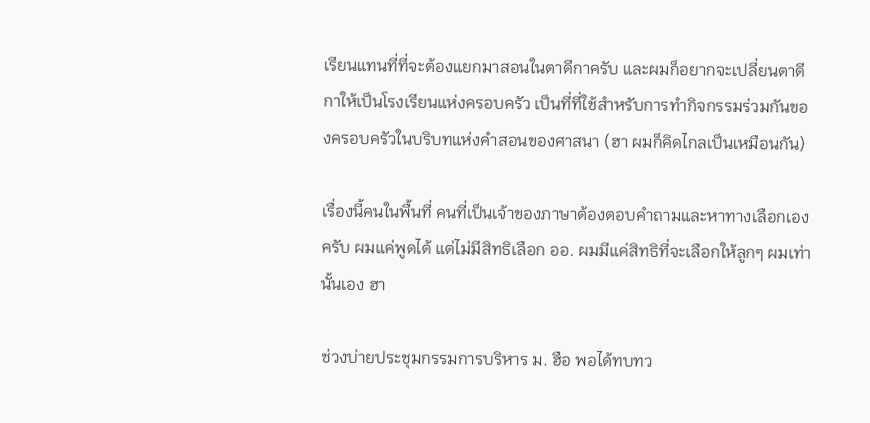เรียนแทนที่ที่จะต้องแยกมาสอนในตาดีกาครับ และผมก็อยากจะเปลี่ยนตาดีกาให้เป็นโรงเรียนแห่งครอบครัว เป็นที่ที่ใช้สำหรับการทำกิจกรรมร่วมกันของครอบครัวในบริบทแห่งคำสอนของศาสนา (ฮา ผมก็คิดไกลเป็นเหมือนกัน)

เรื่องนี้คนในพื้นที่ คนที่เป็นเจ้าของภาษาต้องตอบคำถามและหาทางเลือกเองครับ ผมแค่พูดได้ แต่ไม่มีสิทธิเลือก ออ. ผมมีแค่สิทธิที่จะเลือกให้ลูกๆ ผมเท่านั้นเอง ฮา

ช่วงบ่ายประชุมกรรมการบริหาร ม. ฮือ พอได้ทบทว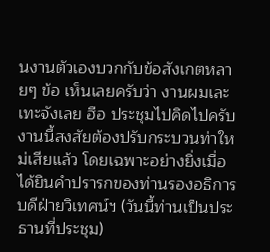นงานตัวเองบวกกับข้อสังเกตหลายๆ ข้อ เห็นเลยครับว่า งานผมเละเทะจังเลย ฮือ ประชุมไปคิดไปครับ งานนี้สงสัยต้องปรับกระบวนท่าใหม่เสียแล้ว โดยเฉพาะอย่างยิ่งเมื่อได้ยินคำปรารกของท่านรองอธิการบดีฝ่ายวิเทศน์ฯ (วันนี้ท่านเป็นประธานที่ประชุม)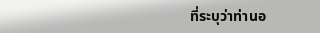ที่ระบุว่าท่านอ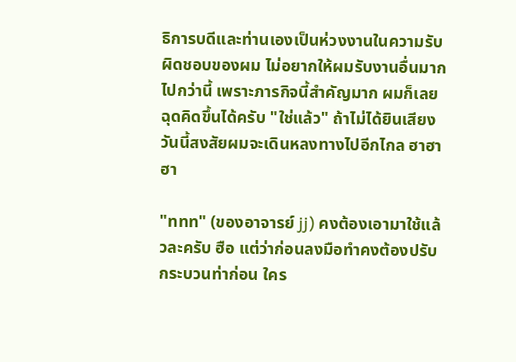ธิการบดีและท่านเองเป็นห่วงงานในความรับผิดชอบของผม ไม่อยากให้ผมรับงานอื่นมากไปกว่านี้ เพราะภารกิจนี้สำคัญมาก ผมก็เลยฉุดคิดขึ้นได้ครับ "ใช่แล้ว" ถ้าไม่ได้ยินเสียงวันนี้สงสัยผมจะเดินหลงทางไปอีกไกล ฮาฮาฮา

"ททท" (ของอาจารย์ jj) คงต้องเอามาใช้แล้วละครับ ฮือ แต่ว่าก่อนลงมือทำคงต้องปรับกระบวนท่าก่อน ใคร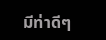มีท่าดีๆ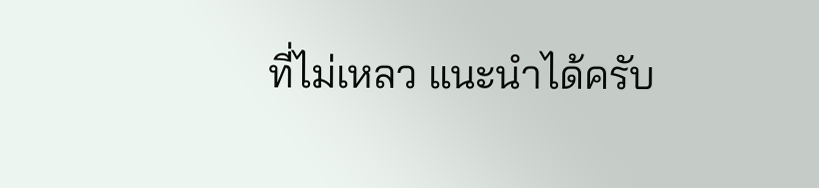ที่ไม่เหลว แนะนำได้ครับ